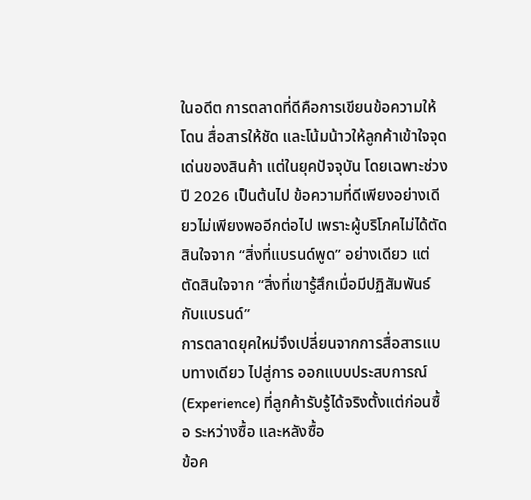ในอดีต การตลาดที่ดีคือการเขียนข้อความให้โดน สื่อสารให้ชัด และโน้มน้าวให้ลูกค้าเข้าใจจุดเด่นของสินค้า แต่ในยุคปัจจุบัน โดยเฉพาะช่วงปี 2026 เป็นต้นไป ข้อความที่ดีเพียงอย่างเดียวไม่เพียงพออีกต่อไป เพราะผู้บริโภคไม่ได้ตัดสินใจจาก “สิ่งที่แบรนด์พูด” อย่างเดียว แต่ตัดสินใจจาก “สิ่งที่เขารู้สึกเมื่อมีปฏิสัมพันธ์กับแบรนด์”
การตลาดยุคใหม่จึงเปลี่ยนจากการสื่อสารแบบทางเดียว ไปสู่การ ออกแบบประสบการณ์ (Experience) ที่ลูกค้ารับรู้ได้จริงตั้งแต่ก่อนซื้อ ระหว่างซื้อ และหลังซื้อ
ข้อค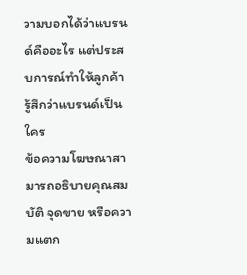วามบอกได้ว่าแบรนด์คืออะไร แต่ประสบการณ์ทำให้ลูกค้ารู้สึกว่าแบรนด์เป็นใคร
ข้อความโฆษณาสามารถอธิบายคุณสมบัติ จุดขาย หรือความแตก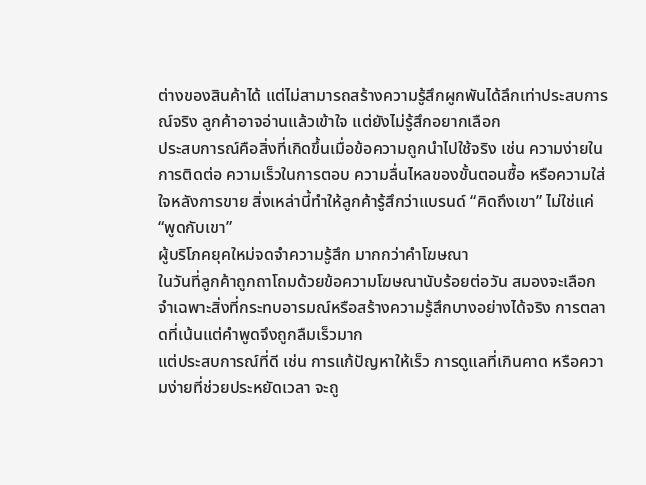ต่างของสินค้าได้ แต่ไม่สามารถสร้างความรู้สึกผูกพันได้ลึกเท่าประสบการณ์จริง ลูกค้าอาจอ่านแล้วเข้าใจ แต่ยังไม่รู้สึกอยากเลือก
ประสบการณ์คือสิ่งที่เกิดขึ้นเมื่อข้อความถูกนำไปใช้จริง เช่น ความง่ายในการติดต่อ ความเร็วในการตอบ ความลื่นไหลของขั้นตอนซื้อ หรือความใส่ใจหลังการขาย สิ่งเหล่านี้ทำให้ลูกค้ารู้สึกว่าแบรนด์ “คิดถึงเขา” ไม่ใช่แค่ “พูดกับเขา”
ผู้บริโภคยุคใหม่จดจำความรู้สึก มากกว่าคำโฆษณา
ในวันที่ลูกค้าถูกถาโถมด้วยข้อความโฆษณานับร้อยต่อวัน สมองจะเลือกจำเฉพาะสิ่งที่กระทบอารมณ์หรือสร้างความรู้สึกบางอย่างได้จริง การตลาดที่เน้นแต่คำพูดจึงถูกลืมเร็วมาก
แต่ประสบการณ์ที่ดี เช่น การแก้ปัญหาให้เร็ว การดูแลที่เกินคาด หรือความง่ายที่ช่วยประหยัดเวลา จะถู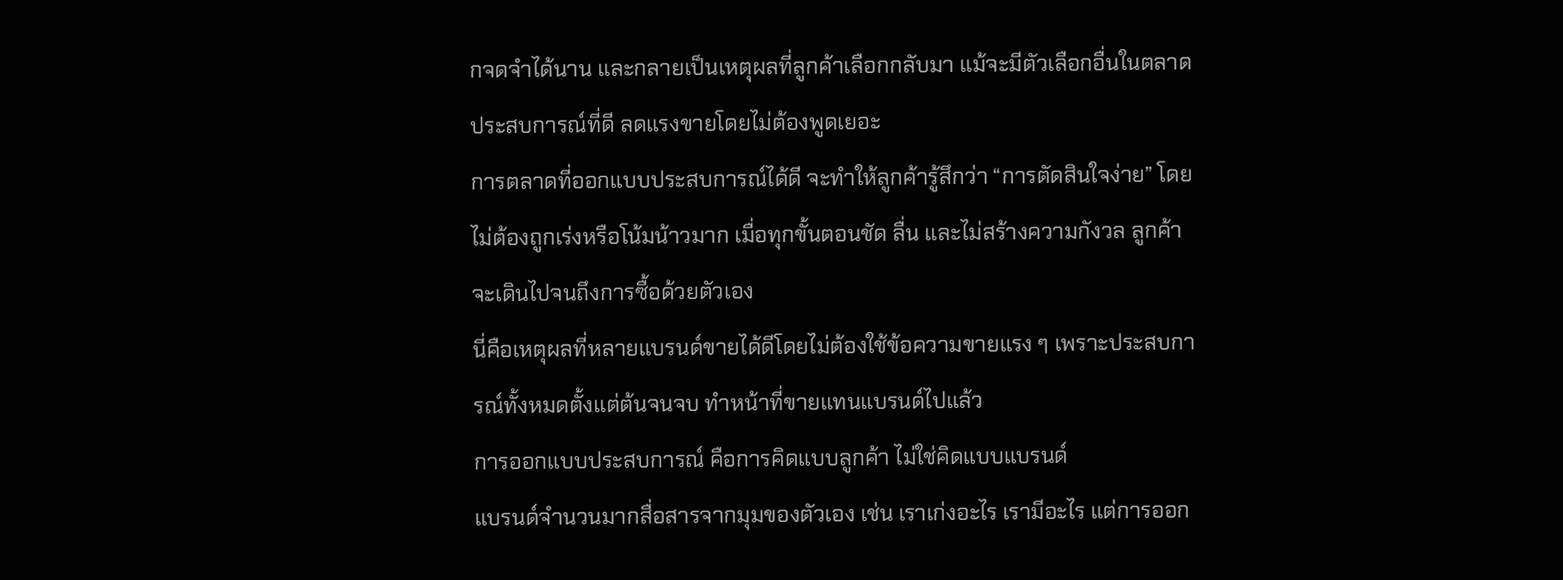กจดจำได้นาน และกลายเป็นเหตุผลที่ลูกค้าเลือกกลับมา แม้จะมีตัวเลือกอื่นในตลาด
ประสบการณ์ที่ดี ลดแรงขายโดยไม่ต้องพูดเยอะ
การตลาดที่ออกแบบประสบการณ์ได้ดี จะทำให้ลูกค้ารู้สึกว่า “การตัดสินใจง่าย” โดยไม่ต้องถูกเร่งหรือโน้มน้าวมาก เมื่อทุกขั้นตอนชัด ลื่น และไม่สร้างความกังวล ลูกค้าจะเดินไปจนถึงการซื้อด้วยตัวเอง
นี่คือเหตุผลที่หลายแบรนด์ขายได้ดีโดยไม่ต้องใช้ข้อความขายแรง ๆ เพราะประสบการณ์ทั้งหมดตั้งแต่ต้นจนจบ ทำหน้าที่ขายแทนแบรนด์ไปแล้ว
การออกแบบประสบการณ์ คือการคิดแบบลูกค้า ไม่ใช่คิดแบบแบรนด์
แบรนด์จำนวนมากสื่อสารจากมุมของตัวเอง เช่น เราเก่งอะไร เรามีอะไร แต่การออก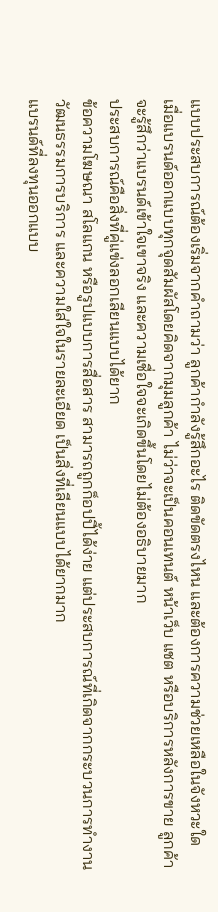แบบประสบการณ์ต้องเริ่มจากคำถามว่า ลูกค้ากำลังรู้สึกอะไร ติดขัดตรงไหน และต้องการความช่วยเหลือในจังหวะใด
เมื่อแบรนด์ออกแบบทุกจุดสัมผัสโดยคิดจากมุมลูกค้า ไม่ว่าจะเป็นคอนเทนต์ หน้าเว็บ แชต หรือบริการหลังการขาย ลูกค้าจะรู้สึกว่าแบรนด์เข้าใจเขาจริง และความเชื่อใจจะเกิดขึ้นโดยไม่ต้องอธิบายมาก
ประสบการณ์คือสิ่งที่คู่แข่งลอกเลียนแบบได้ยาก
ข้อความโฆษณา สโลแกน หรือรูปแบบการสื่อสาร สามารถถูกก็อปปี้ได้ง่าย แต่ประสบการณ์ที่เกิดจากกระบวนการทำงาน วัฒนธรรมการบริการ และความใส่ใจในรายละเอียด เป็นสิ่งที่เลียนแบบได้ยากมาก
แบรนด์ที่ลงทุนออกแบบ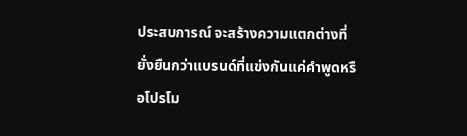ประสบการณ์ จะสร้างความแตกต่างที่ยั่งยืนกว่าแบรนด์ที่แข่งกันแค่คำพูดหรือโปรโม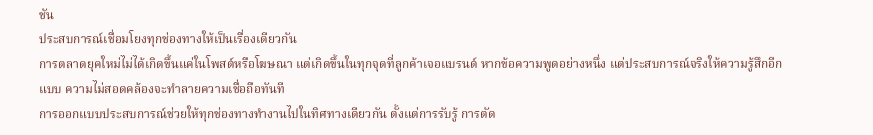ชัน
ประสบการณ์เชื่อมโยงทุกช่องทางให้เป็นเรื่องเดียวกัน
การตลาดยุคใหม่ไม่ได้เกิดขึ้นแค่ในโพสต์หรือโฆษณา แต่เกิดขึ้นในทุกจุดที่ลูกค้าเจอแบรนด์ หากข้อความพูดอย่างหนึ่ง แต่ประสบการณ์จริงให้ความรู้สึกอีกแบบ ความไม่สอดคล้องจะทำลายความเชื่อถือทันที
การออกแบบประสบการณ์ช่วยให้ทุกช่องทางทำงานไปในทิศทางเดียวกัน ตั้งแต่การรับรู้ การตัด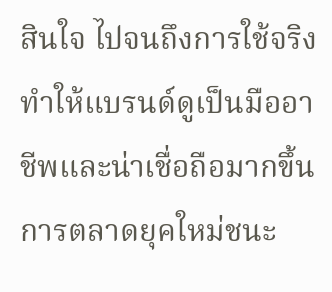สินใจ ไปจนถึงการใช้จริง ทำให้แบรนด์ดูเป็นมืออาชีพและน่าเชื่อถือมากขึ้น
การตลาดยุคใหม่ชนะ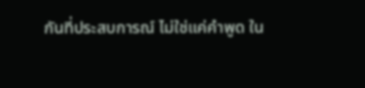กันที่ประสบการณ์ ไม่ใช่แค่คำพูด ใน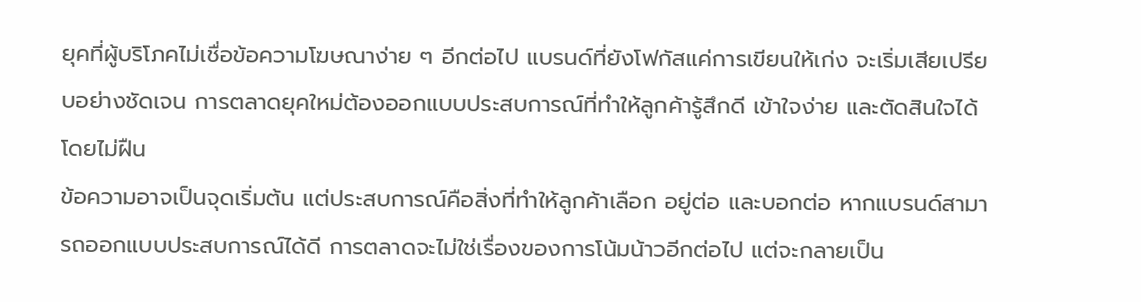ยุคที่ผู้บริโภคไม่เชื่อข้อความโฆษณาง่าย ๆ อีกต่อไป แบรนด์ที่ยังโฟกัสแค่การเขียนให้เก่ง จะเริ่มเสียเปรียบอย่างชัดเจน การตลาดยุคใหม่ต้องออกแบบประสบการณ์ที่ทำให้ลูกค้ารู้สึกดี เข้าใจง่าย และตัดสินใจได้โดยไม่ฝืน
ข้อความอาจเป็นจุดเริ่มต้น แต่ประสบการณ์คือสิ่งที่ทำให้ลูกค้าเลือก อยู่ต่อ และบอกต่อ หากแบรนด์สามารถออกแบบประสบการณ์ได้ดี การตลาดจะไม่ใช่เรื่องของการโน้มน้าวอีกต่อไป แต่จะกลายเป็น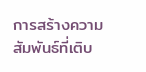การสร้างความสัมพันธ์ที่เติบ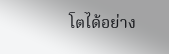โตได้อย่าง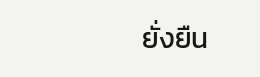ยั่งยืน